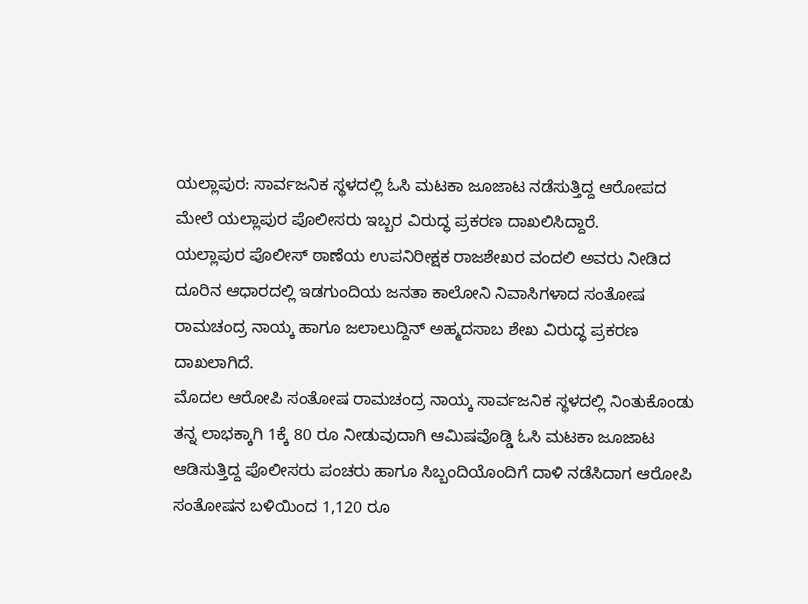ಯಲ್ಲಾಪುರ: ಸಾರ್ವಜನಿಕ ಸ್ಥಳದಲ್ಲಿ ಓಸಿ ಮಟಕಾ ಜೂಜಾಟ ನಡೆಸುತ್ತಿದ್ದ ಆರೋಪದ ಮೇಲೆ ಯಲ್ಲಾಪುರ ಪೊಲೀಸರು ಇಬ್ಬರ ವಿರುದ್ಧ ಪ್ರಕರಣ ದಾಖಲಿಸಿದ್ದಾರೆ.
ಯಲ್ಲಾಪುರ ಪೊಲೀಸ್ ಠಾಣೆಯ ಉಪನಿರೀಕ್ಷಕ ರಾಜಶೇಖರ ವಂದಲಿ ಅವರು ನೀಡಿದ ದೂರಿನ ಆಧಾರದಲ್ಲಿ ಇಡಗುಂದಿಯ ಜನತಾ ಕಾಲೋನಿ ನಿವಾಸಿಗಳಾದ ಸಂತೋಷ ರಾಮಚಂದ್ರ ನಾಯ್ಕ ಹಾಗೂ ಜಲಾಲುದ್ದಿನ್ ಅಹ್ಮದಸಾಬ ಶೇಖ ವಿರುದ್ಧ ಪ್ರಕರಣ ದಾಖಲಾಗಿದೆ.
ಮೊದಲ ಆರೋಪಿ ಸಂತೋಷ ರಾಮಚಂದ್ರ ನಾಯ್ಕ ಸಾರ್ವಜನಿಕ ಸ್ಥಳದಲ್ಲಿ ನಿಂತುಕೊಂಡು ತನ್ನ ಲಾಭಕ್ಕಾಗಿ 1ಕ್ಕೆ 80 ರೂ ನೀಡುವುದಾಗಿ ಆಮಿಷವೊಡ್ಡಿ ಓಸಿ ಮಟಕಾ ಜೂಜಾಟ ಆಡಿಸುತ್ತಿದ್ದ ಪೊಲೀಸರು ಪಂಚರು ಹಾಗೂ ಸಿಬ್ಬಂದಿಯೊಂದಿಗೆ ದಾಳಿ ನಡೆಸಿದಾಗ ಆರೋಪಿ ಸಂತೋಷನ ಬಳಿಯಿಂದ 1,120 ರೂ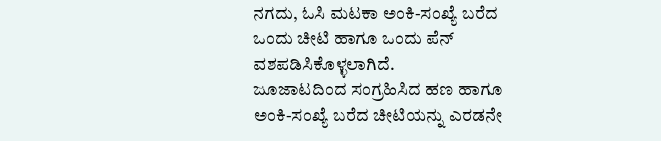ನಗದು, ಓಸಿ ಮಟಕಾ ಅಂಕಿ-ಸಂಖ್ಯೆ ಬರೆದ ಒಂದು ಚೀಟಿ ಹಾಗೂ ಒಂದು ಪೆನ್ ವಶಪಡಿಸಿಕೊಳ್ಳಲಾಗಿದೆ.
ಜೂಜಾಟದಿಂದ ಸಂಗ್ರಹಿಸಿದ ಹಣ ಹಾಗೂ ಅಂಕಿ-ಸಂಖ್ಯೆ ಬರೆದ ಚೀಟಿಯನ್ನು ಎರಡನೇ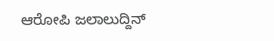ಆರೋಪಿ ಜಲಾಲುದ್ದಿನ್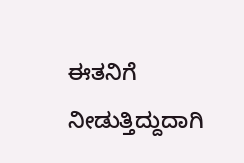ಈತನಿಗೆ ನೀಡುತ್ತಿದ್ದುದಾಗಿ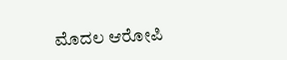ಮೊದಲ ಆರೋಪಿ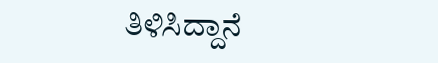ತಿಳಿಸಿದ್ದಾನೆ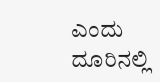ಎಂದು ದೂರಿನಲ್ಲಿ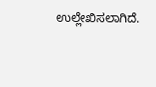ಉಲ್ಲೇಖಿಸಲಾಗಿದೆ.